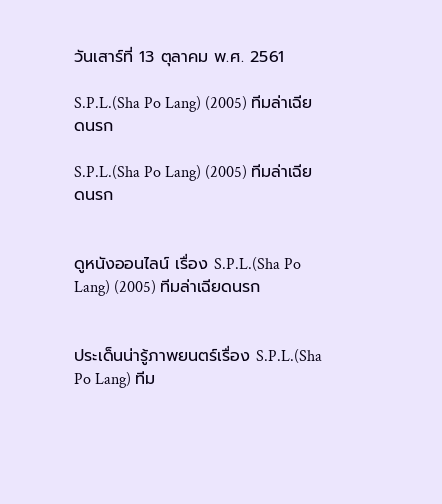วันเสาร์ที่ 13 ตุลาคม พ.ศ. 2561

S.P.L.(Sha Po Lang) (2005) ทีมล่าเฉียดนรก

S.P.L.(Sha Po Lang) (2005) ทีมล่าเฉียดนรก


ดูหนังออนไลน์ เรื่อง S.P.L.(Sha Po Lang) (2005) ทีมล่าเฉียดนรก


ประเด็นน่ารู้ภาพยนตร์เรื่อง S.P.L.(Sha Po Lang) ทีม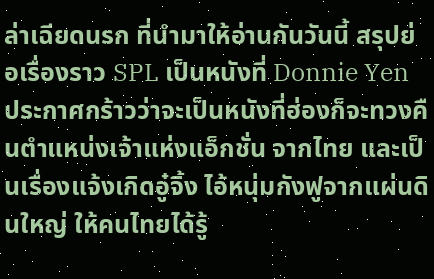ล่าเฉียดนรก ที่นำมาให้อ่านกันวันนี้ สรุปย่อเรื่องราว SPL เป็นหนังที่ Donnie Yen ประกาศกร้าวว่าจะเป็นหนังที่ฮ่องก็จะทวงคืนตำแหน่งเจ้าแห่งแอ็กชั่น จากไทย และเป็นเรื่องแจ้งเกิดอู๋จิ้ง ไอ้หนุ่มกังฟูจากแผ่นดินใหญ่ ให้คนไทยได้รู้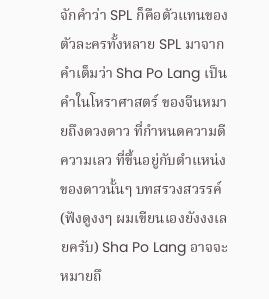จักคำว่า SPL ก็คือตัวแทนของตัวละครทั้งหลาย SPL มาจากคำเต็มว่า Sha Po Lang เป็นคำในโหราศาสตร์ ของจีนหมายถึงดวงดาว ที่กำหนดความดีความเลว ที่ขึ้นอยู่กับตำแหน่งของดาวนั้นๆ บทสรวงสวรรค์ (ฟังดูงงๆ ผมเขียนเองยังงงเลยครับ) Sha Po Lang อาจจะหมายถึ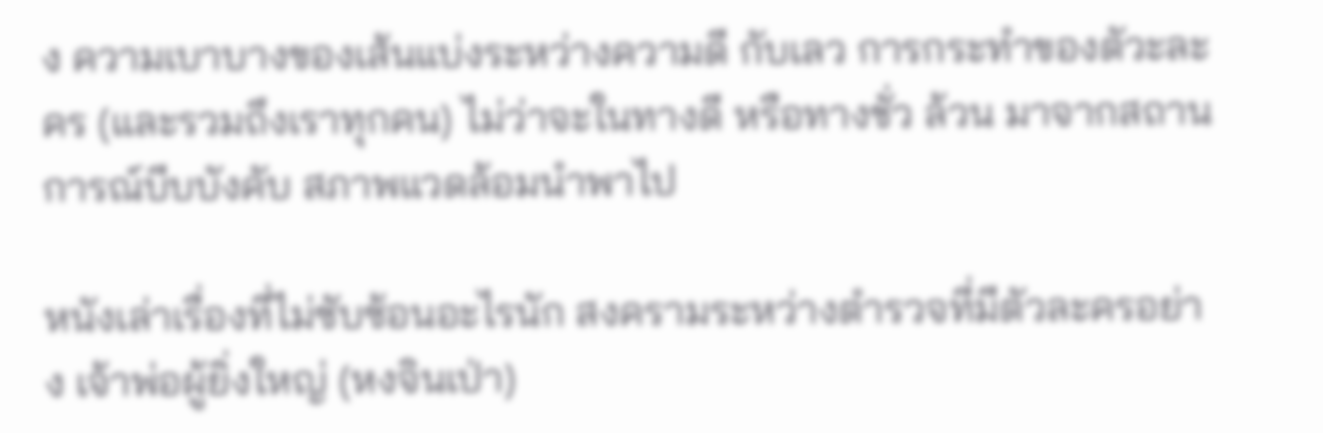ง ความเบาบางของเส้นแบ่งระหว่างความดี กับเลว การกระทำของตัวะละคร (และรวมถึงเราทุกคน) ไม่ว่าจะในทางดี หรือทางชั่ว ล้วน มาจากสถานการณ์บีบบังคับ สภาพแวดล้อมนำพาไป

หนังเล่าเรื่องที่ไม่ซับซ้อนอะไรนัก สงครามระหว่างตำรวจที่มีตัวละครอย่าง เจ้าพ่อผู้ยิ่งใหญ่ (หงจินเป่า)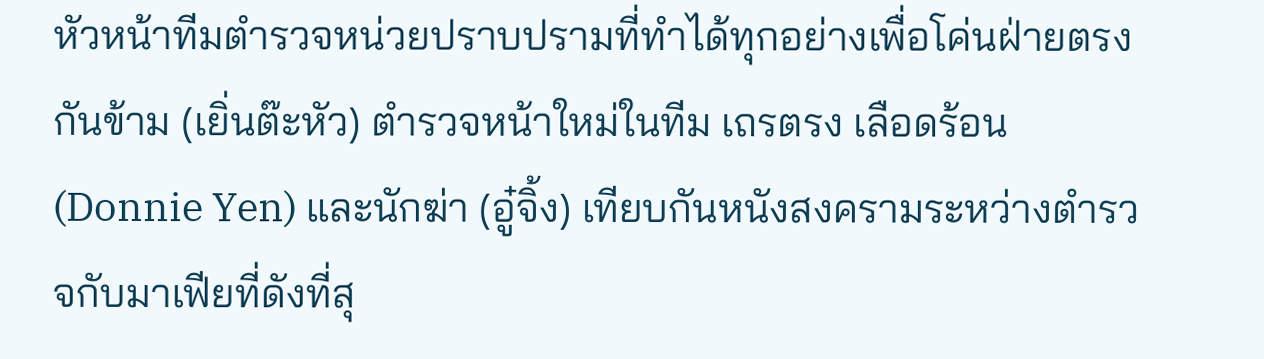หัวหน้าทีมตำรวจหน่วยปราบปรามที่ทำได้ทุกอย่างเพื่อโค่นฝ่ายตรงกันข้าม (เยิ่นต๊ะหัว) ตำรวจหน้าใหม่ในทีม เถรตรง เลือดร้อน (Donnie Yen) และนักฆ่า (อู๋จิ้ง) เทียบกันหนังสงครามระหว่างตำรวจกับมาเฟียที่ดังที่สุ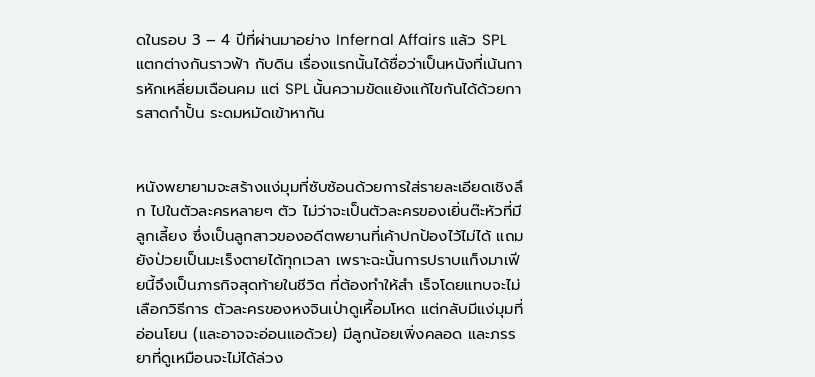ดในรอบ 3 – 4 ปีที่ผ่านมาอย่าง Infernal Affairs แล้ว SPL แตกต่างกันราวฟ้า กับดิน เรื่องแรกนั้นได้ชื่อว่าเป็นหนังที่เน้นการหักเหลี่ยมเฉือนคม แต่ SPL นั้นความขัดแย้งแก้ไขกันได้ด้วยการสาดกำปั้น ระดมหมัดเข้าหากัน


หนังพยายามจะสร้างแง่มุมที่ซับซ้อนด้วยการใส่รายละเอียดเชิงลึก ไปในตัวละครหลายๆ ตัว ไม่ว่าจะเป็นตัวละครของเยิ่นต๊ะหัวที่มีลูกเลี้ยง ซึ่งเป็นลูกสาวของอดีตพยานที่เค้าปกป้องไว้ไม่ได้ แถมยังป่วยเป็นมะเร็งตายได้ทุกเวลา เพราะฉะนั้นการปราบแก็งมาเฟียนี้จึงเป็นภารกิจสุดท้ายในชีวิต ที่ต้องทำให้สำ เร็จโดยแทบจะไม่เลือกวิธีการ ตัวละครของหงจินเป่าดูเหื้อมโหด แต่กลับมีแง่มุมที่อ่อนโยน (และอาจจะอ่อนแอด้วย) มีลูกน้อยเพิ่งคลอด และภรรยาที่ดูเหมือนจะไม่ได้ล่วง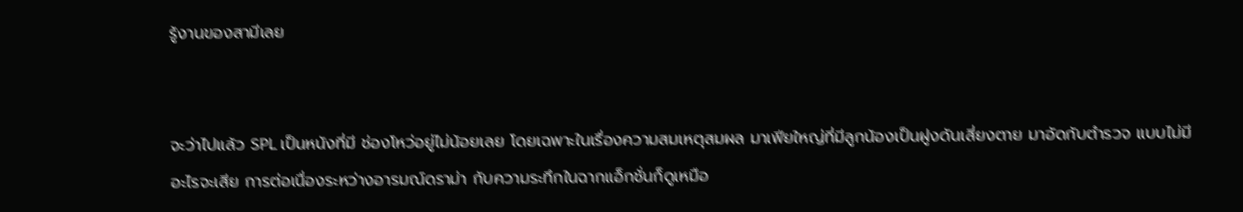รู้งานของสามีเลย


จะว่าไปแล้ว SPL เป็นหนังที่มี ช่องโหว่อยู่ไม่น้อยเลย โดยเฉพาะในเรื่องความสมเหตุสมผล มาเฟียใหญ่ที่มีลูกน้องเป็นฝูงดันเสี่ยงตาย มาอัดกับตำรวจ แบบไม่มีอะไรจะเสีย การต่อเนื่องระหว่างอารมณ์ดราม่า กับความระทึกในฉากแอ็กชั่นก็ดูเหมือ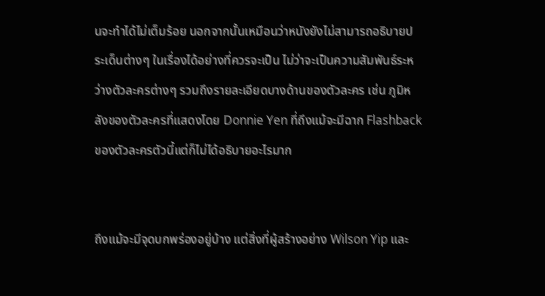นจะทำได้ไม่เต็มร้อย นอกจากนั้นเหมือนว่าหนังยังไม่สามารถอธิบายประเด็นต่างๆ ในเรื่องได้อย่างที่ควรจะเป็น ไม่ว่าจะเป็นความสัมพันธ์ระหว่างตัวละครต่างๆ รวมถึงรายละเอียดบางด้านของตัวละคร เช่น ภูมิหลังของตัวละครที่แสดงโดย Donnie Yen ที่ถึงแม้จะมีฉาก Flashback ของตัวละครตัวนี้แต่ก็ไม่ได้อธิบายอะไรมาก


ถึงแม้จะมีจุดบกพร่องอยู่บ้าง แต่สิ่งที่ผู้สร้างอย่าง Wilson Yip และ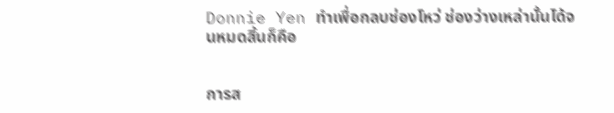Donnie Yen ทำเพื่อกลบช่องโหว่ ช่องว่างเหล่านั้นได้จนหมดสิ้นก็คือ


การส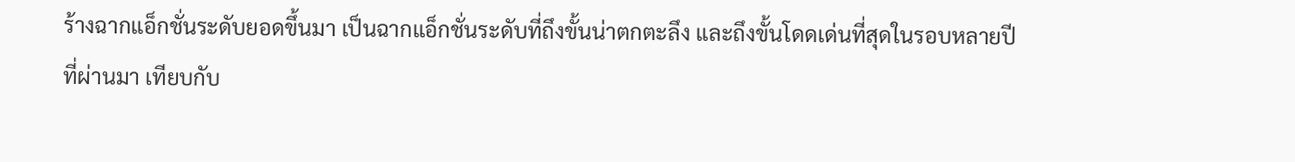ร้างฉากแอ็กชั่นระดับยอดขึ้นมา เป็นฉากแอ็กชั่นระดับที่ถึงขั้นน่าตกตะลึง และถึงขั้นโดดเด่นที่สุดในรอบหลายปีที่ผ่านมา เทียบกับ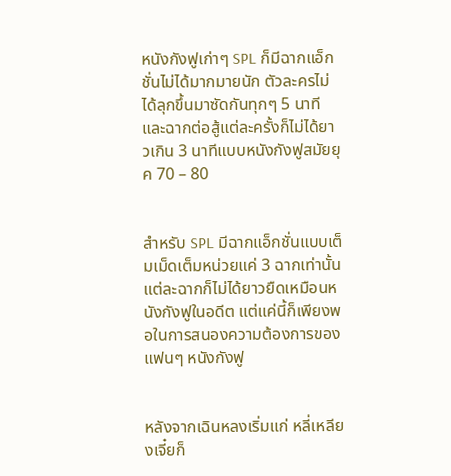หนังกังฟูเก่าๆ SPL ก็มีฉากแอ็กชั่นไม่ได้มากมายนัก ตัวละครไม่ได้ลุกขึ้นมาซัดกันทุกๆ 5 นาที และฉากต่อสู้แต่ละครั้งก็ไม่ได้ยาวเกิน 3 นาทีแบบหนังกังฟูสมัยยุค 70 – 80


สำหรับ SPL มีฉากแอ็กชั่นแบบเต็มเม็ดเต็มหน่วยแค่ 3 ฉากเท่านั้น แต่ละฉากก็ไม่ได้ยาวยืดเหมือนหนังกังฟูในอดีต แต่แค่นี้ก็เพียงพอในการสนองความต้องการของแฟนๆ หนังกังฟู


หลังจากเฉินหลงเริ่มแก่ หลี่เหลียงเจี๋ยก็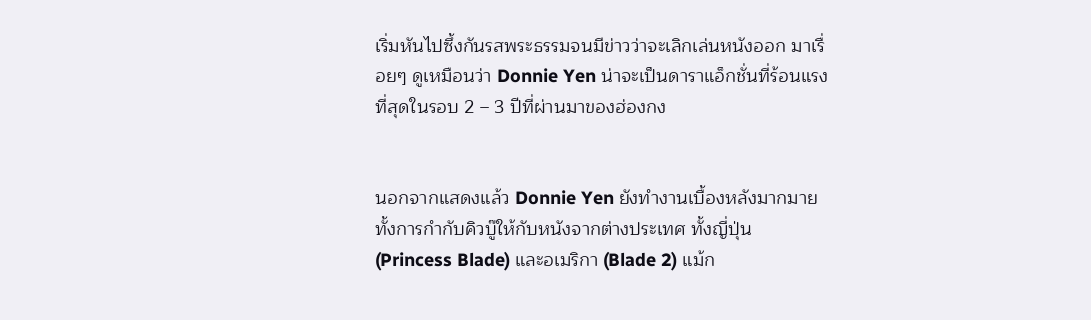เริ่มหันไปซึ้งกันรสพระธรรมจนมีข่าวว่าจะเลิกเล่นหนังออก มาเรื่อยๆ ดูเหมือนว่า Donnie Yen น่าจะเป็นดาราแอ็กชั่นที่ร้อนแรงที่สุดในรอบ 2 – 3 ปีที่ผ่านมาของฮ่องกง


นอกจากแสดงแล้ว Donnie Yen ยังทำงานเบื้องหลังมากมาย ทั้งการกำกับคิวบู๊ให้กับหนังจากต่างประเทศ ทั้งญี่ปุ่น (Princess Blade) และอเมริกา (Blade 2) แม้ก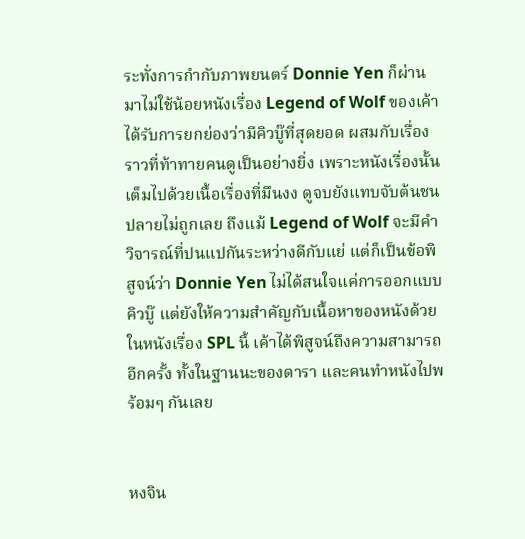ระทั่งการกำกับภาพยนตร์ Donnie Yen ก็ผ่านมาไม่ใช้น้อยหนังเรื่อง Legend of Wolf ของเค้าได้รับการยกย่องว่ามีคิวบู๊ที่สุดยอด ผสมกับเรื่องราวที่ท้าทายคนดูเป็นอย่างยิ่ง เพราะหนังเรื่องนั้นเต็มไปด้วยเนื้อเรื่องที่มึนงง ดูจบยังแทบจับต้นชนปลายไม่ถูกเลย ถึงแม้ Legend of Wolf จะมีคำวิจารณ์ที่ปนแปกันระหว่างดีกับแย่ แต่ก็เป็นข้อพิสูจน์ว่า Donnie Yen ไม่ได้สนใจแค่การออกแบบคิวบู๊ แต่ยังให้ความสำคัญกับเนื้อหาของหนังด้วย ในหนังเรื่อง SPL นี้ เค้าได้พิสูจน์ถึงความสามารถอีกครั้ง ทั้งในฐานนะของดารา และคนทำหนังไปพร้อมๆ กันเลย


หงจิน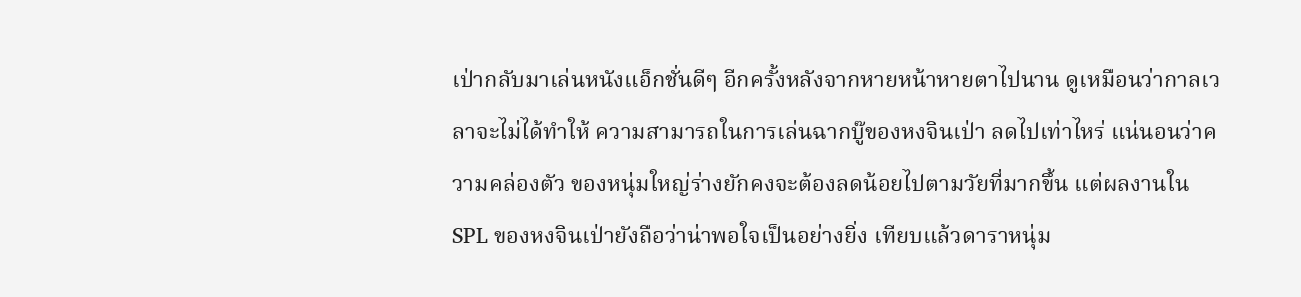เป่ากลับมาเล่นหนังแอ็กชั่นดีๆ อีกครั้งหลังจากหายหน้าหายตาไปนาน ดูเหมือนว่ากาลเวลาจะไม่ได้ทำให้ ความสามารถในการเล่นฉากบู๊ของหงจินเป่า ลดไปเท่าไหร่ แน่นอนว่าความคล่องตัว ของหนุ่มใหญ่ร่างยักคงจะต้องลดน้อยไปตามวัยที่มากขึ้น แต่ผลงานใน SPL ของหงจินเป่ายังถือว่าน่าพอใจเป็นอย่างยิ่ง เทียบแล้วดาราหนุ่ม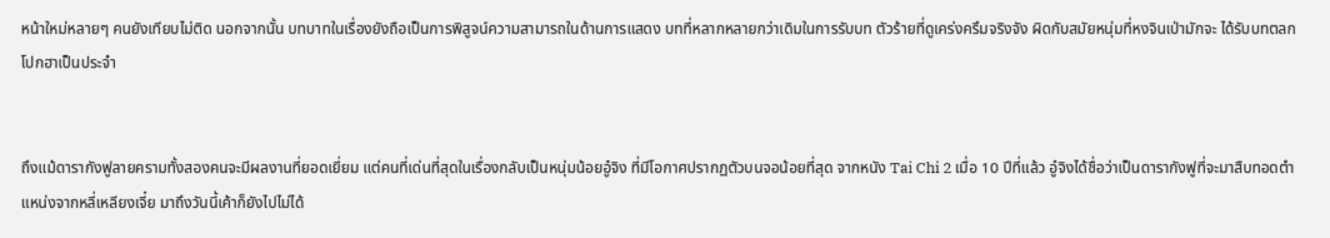หน้าใหม่หลายๆ คนยังเทียบไม่ติด นอกจากนั้น บทบาทในเรื่องยังถือเป็นการพิสูจน์ความสามารถในด้านการแสดง บทที่หลากหลายกว่าเดิมในการรับบท ตัวร้ายที่ดูเคร่งครึมจริงจัง ผิดกับสมัยหนุ่มที่หงจินเป่ามักจะ ได้รับบทตลกโปกฮาเป็นประจำ


ถึงแม้ดารากังฟูลายครามทั้งสองคนจะมีผลงานที่ยอดเยี่ยม แต่คนที่เด่นที่สุดในเรื่องกลับเป็นหนุ่มน้อยอู๋จิง ที่มีโอกาศปรากฏตัวบนจอน้อยที่สุด จากหนัง Tai Chi 2 เมื่อ 10 ปีที่แล้ว อู๋จิงได้ชื่อว่าเป็นดารากังฟูที่จะมาสืบทอดตำแหน่งจากหลี่เหลียงเจี๋ย มาถึงวันนี้เค้าก็ยังไปไม่ได้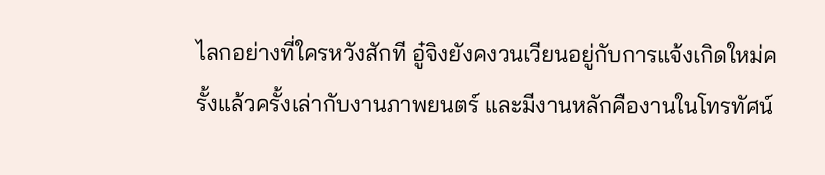ไลกอย่างที่ใครหวังสักที อู๋จิงยังคงวนเวียนอยู่กับการแจ้งเกิดใหม่ครั้งแล้วครั้งเล่ากับงานภาพยนตร์ และมีงานหลักคืองานในโทรทัศน์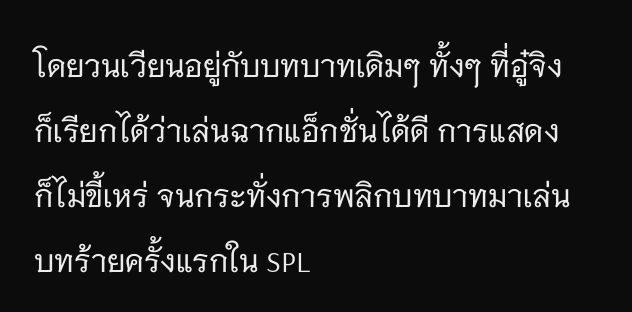โดยวนเวียนอยู่กับบทบาทเดิมๆ ทั้งๆ ที่อู๋จิงก็เรียกได้ว่าเล่นฉากแอ็กชั่นได้ดี การแสดงก็ไม่ขี้เหร่ จนกระทั่งการพลิกบทบาทมาเล่นบทร้ายครั้งแรกใน SPL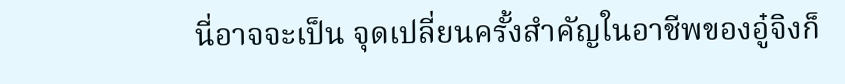นี่อาจจะเป็น จุดเปลี่ยนครั้งสำคัญในอาชีพของอู๋จิงก็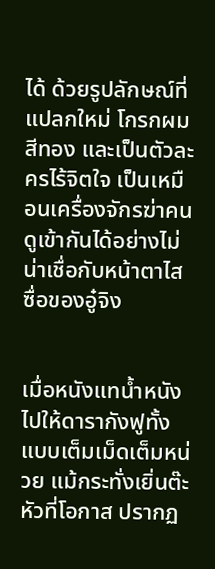ได้ ด้วยรูปลักษณ์ที่แปลกใหม่ โกรกผมสีทอง และเป็นตัวละครไร้จิตใจ เป็นเหมือนเครื่องจักรฆ่าคน ดูเข้ากันได้อย่างไม่น่าเชื่อกับหน้าตาไสซื่อของอู๋จิง


เมื่อหนังแทน้ำหนังไปให้ดารากังฟูทั้ง แบบเต็มเม็ดเต็มหน่วย แม้กระทั่งเยิ่นต๊ะหัวที่โอกาส ปรากฏ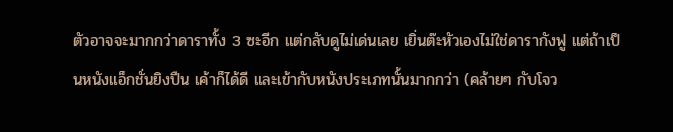ตัวอาจจะมากกว่าดาราทั้ง 3 ซะอีก แต่กลับดูไม่เด่นเลย เยิ่นต๊ะหัวเองไม่ใช่ดารากังฟู แต่ถ้าเป็นหนังแอ็กชั่นยิงปืน เค้าก็ได้ดี และเข้ากับหนังประเภทนั้นมากกว่า (คล้ายๆ กับโจว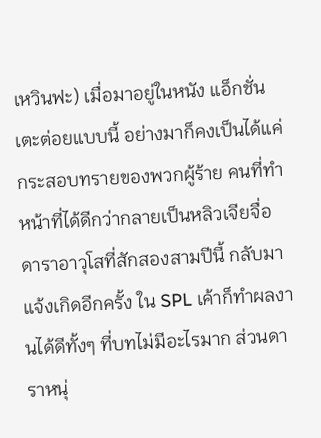เหวินฟะ) เมื่อมาอยู่ในหนัง แอ็กชั่นเตะต่อยแบบนี้ อย่างมาก็คงเป็นได้แค่กระสอบทรายของพวกผู้ร้าย คนที่ทำหน้าที่ได้ดีกว่ากลายเป็นหลิวเจียจื่อ ดาราอาวุโสที่สักสองสามปีนี้ กลับมาแจ้งเกิดอีกครั้ง ใน SPL เค้าก็ทำผลงานได้ดีทั้งๆ ที่บทไม่มีอะไรมาก ส่วนดาราหนุ่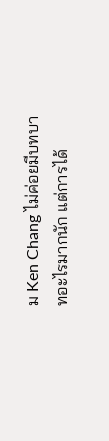ม Ken Chang ไม่ค่อยมีบทบาทอะไรมากนัก แต่การได้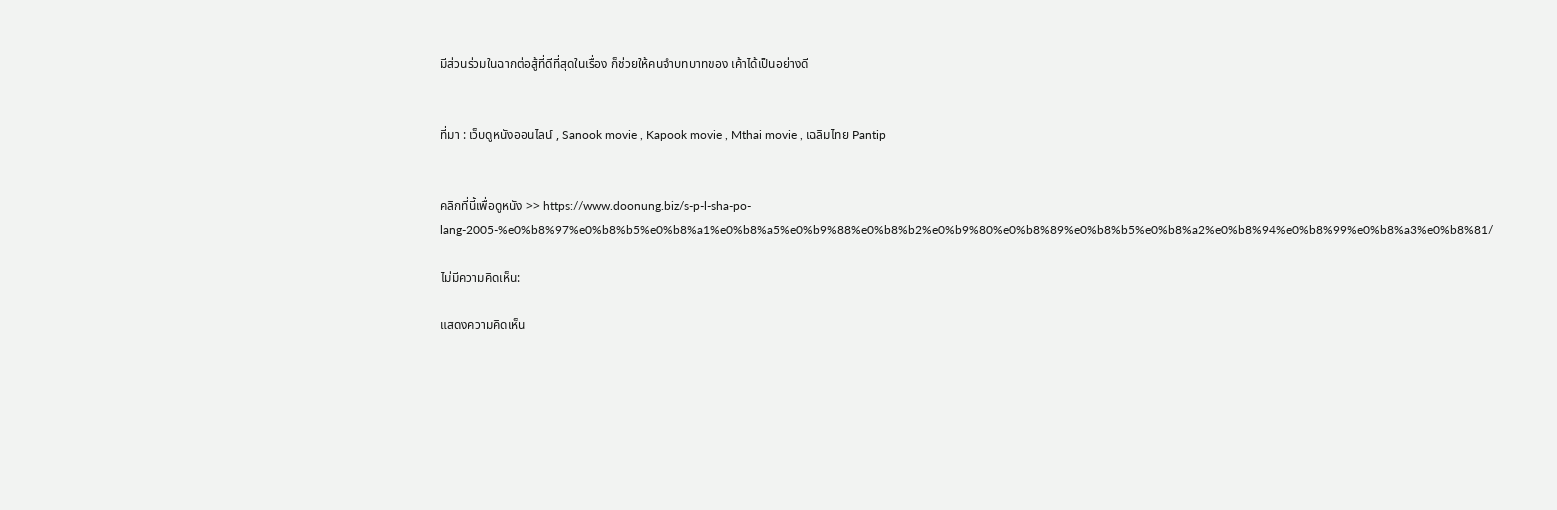มีส่วนร่วมในฉากต่อสู้ที่ดีที่สุดในเรื่อง ก็ช่วยให้คนจำบทบาทของ เค้าได้เป็นอย่างดี


ที่มา : เว็บดูหนังออนไลน์ , Sanook movie , Kapook movie , Mthai movie , เฉลิมไทย Pantip


คลิกที่นี้เพื่อดูหนัง >> https://www.doonung.biz/s-p-l-sha-po-lang-2005-%e0%b8%97%e0%b8%b5%e0%b8%a1%e0%b8%a5%e0%b9%88%e0%b8%b2%e0%b9%80%e0%b8%89%e0%b8%b5%e0%b8%a2%e0%b8%94%e0%b8%99%e0%b8%a3%e0%b8%81/

ไม่มีความคิดเห็น:

แสดงความคิดเห็น